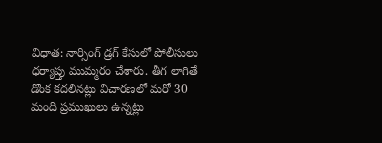విధాత: నార్సింగ్ డ్రగ్ కేసులో పోలీసులు ధర్యాప్తు ముమ్మరం చేశారు. తీగ లాగితే డొంక కదలినట్లు విచారణలో మరో 30 మంది ప్రముఖులు ఉన్నట్లు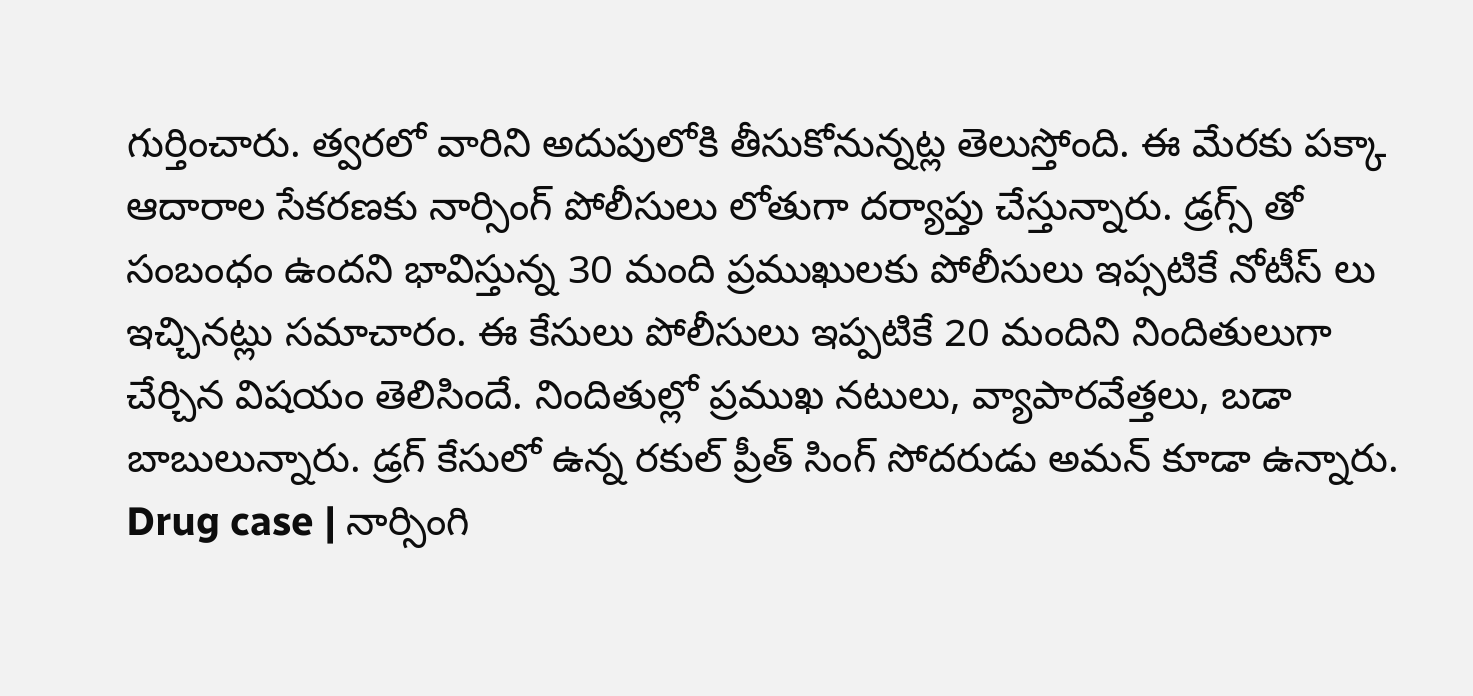గుర్తించారు. త్వరలో వారిని అదుపులోకి తీసుకోనున్నట్ల తెలుస్తోంది. ఈ మేరకు పక్కా ఆదారాల సేకరణకు నార్సింగ్ పోలీసులు లోతుగా దర్యాప్తు చేస్తున్నారు. డ్రగ్స్ తో సంబంధం ఉందని భావిస్తున్న 30 మంది ప్రముఖులకు పోలీసులు ఇప్సటికే నోటీస్ లు ఇచ్చినట్లు సమాచారం. ఈ కేసులు పోలీసులు ఇప్పటికే 20 మందిని నిందితులుగా చేర్చిన విషయం తెలిసిందే. నిందితుల్లో ప్రముఖ నటులు, వ్యాపారవేత్తలు, బడా బాబులున్నారు. డ్రగ్ కేసులో ఉన్న రకుల్ ప్రీత్ సింగ్ సోదరుడు అమన్ కూడా ఉన్నారు.
Drug case | నార్సింగి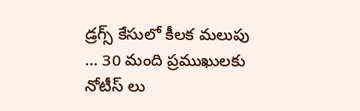డ్రగ్స్ కేసులో కీలక మలుపు … 30 మంది ప్రముఖులకు నోటీస్ లు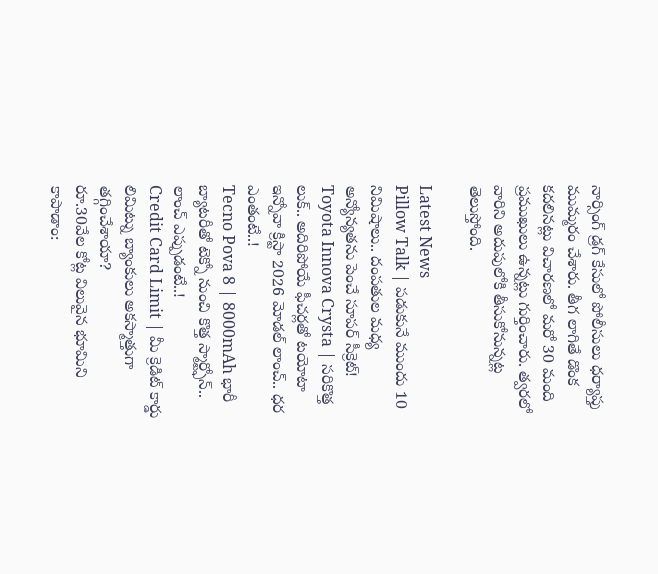నార్సింగ్ డ్రగ్ కేసులో పోలీసులు ధర్యాప్తు ముమ్మరం చేశారు. తీగ లాగితే డొంక కదలినట్లు విచారణలో మరో 30 మంది ప్రముఖులు ఉన్నట్లు గుర్తించారు. త్వరలో వారిని అదుపులోకి తీసుకోనున్నట్ల తెలుస్తోంది.

Latest News
Pillow Talk | పడుకునే ముందు 10 నిమిషాలు.. దంపతుల మధ్య అన్యోన్యతను పెంచే సూపర్ సీక్రెట్!
Toyota Innova Crysta | సరికొత్త లుక్.. అదిరిపోయే ఫీచర్లతో టయోటా ఇన్నోవా క్రిస్టా 2026 మోడల్ లాంచ్.. ధర ఎంతంటే..!
Tecno Pova 8 | 8000mAh భారీ బ్యాటరీతో టెక్నో నుంచి కొత్త స్మార్ట్ఫోన్.. లాంచ్ ఎప్పుడంటే..!
Credit Card Limit | మీ క్రెడిట్ కార్డు లిమిట్ను బ్యాంకులు అకస్మాత్తుగా తగ్గించేశాయా?
రూ.30వేల కోట్ల విలువైన భూమిని కాపాడాం: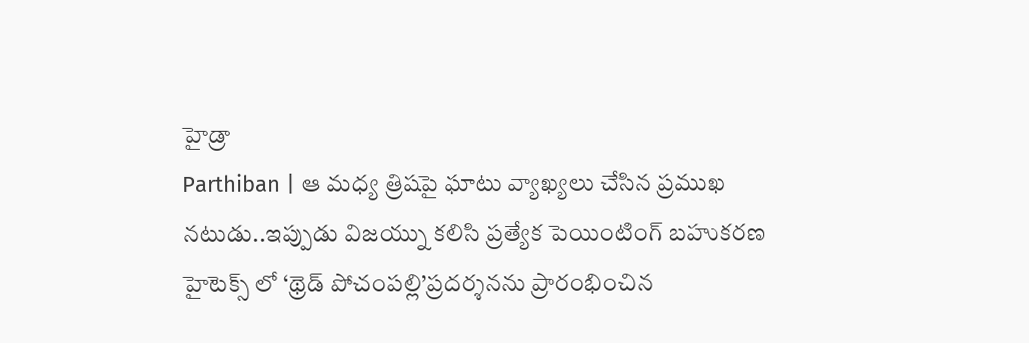హైడ్రా
Parthiban | ఆ మధ్య త్రిషపై ఘాటు వ్యాఖ్యలు చేసిన ప్రముఖ నటుడు..ఇప్పుడు విజయ్ను కలిసి ప్రత్యేక పెయింటింగ్ బహుకరణ
హైటెక్స్ లో ‘థ్రెడ్ పోచంపల్లి’ప్రదర్శనను ప్రారంభించిన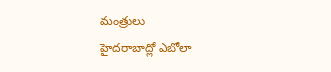మంత్రులు
హైదరాబాద్లో ఎబోలా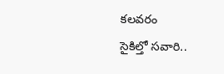కలవరం
సైకిల్తో సవారి..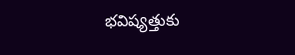భవిష్యత్తుకు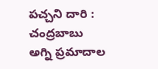పచ్చని దారి : చంద్రబాబు
అగ్ని ప్రమాదాల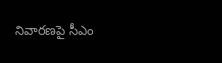నివారణపై సీఎం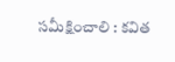సమీక్షించాలి : కవిత